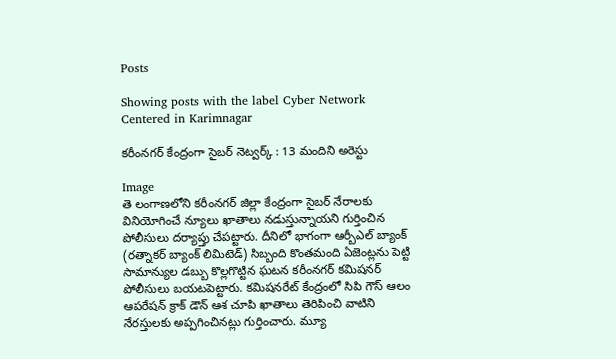Posts

Showing posts with the label Cyber Network Centered in Karimnagar

కరీంనగర్ కేంద్రంగా సైబర్ నెట్వర్క్ : 13 మందిని అరెస్టు

Image
తె లంగాణలోని కరీంనగర్ జిల్లా కేంద్రంగా సైబర్ నేరాలకు వినియోగించే న్యూలు ఖాతాలు నడుస్తున్నాయని గుర్తించిన పోలీసులు దర్యాప్తు చేపట్టారు. దీనిలో భాగంగా ఆర్బీఎల్ బ్యాంక్ (రత్నాకర్ బ్యాంక్ లిమిటెడ్) సిబ్బంది కొంతమంది ఏజెంట్లను పెట్టి సామాన్యుల డబ్బు కొల్లగొట్టిన ఘటన కరీంనగర్ కమిషనర్ పోలీసులు బయటపెట్టారు. కమిషనరేట్ కేంద్రంలో సిపి గౌస్ ఆలం ఆపరేషన్ క్రాక్ డౌన్ ఆశ చూపి ఖాతాలు తెరిపించి వాటిని నేరస్తులకు అప్పగించినట్లు గుర్తించారు. మ్యూ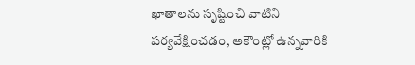ఖాతాలను సృష్టించి వాటిని పర్యవేక్షించడం, అకౌంట్లో ఉన్నవారికి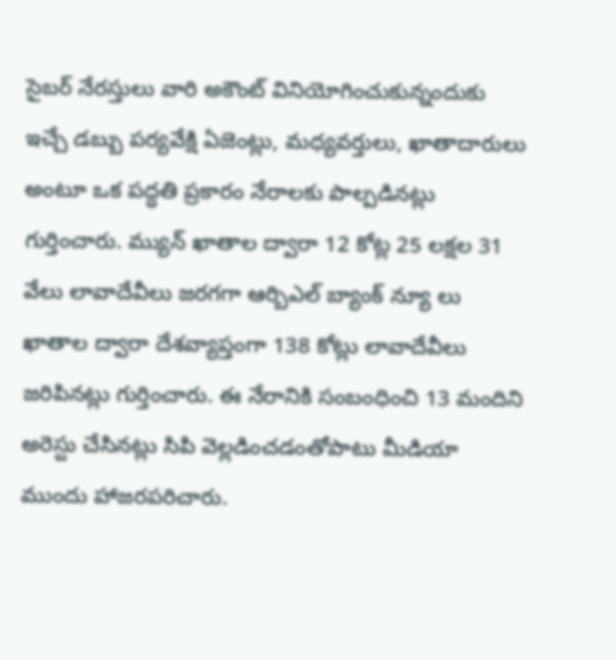సైబర్ నేరస్తులు వారి అకౌంట్ వినియోగించుకున్నందుకు ఇచ్చే డబ్బు పర్యవేక్షి ఏజెంట్లు, మధ్యవర్తులు, ఖాతాదారులు అంటూ ఒక పద్ధతి ప్రకారం నేరాలకు పాల్పడినట్లు గుర్తించారు. మ్యున్ ఖాతాల ద్వారా 12 కోట్ల 25 లక్షల 31 వేలు లావాదేవీలు జరగగా ఆర్బిఎల్ బ్యాంక్ న్యూ లు ఖాతాల ద్వారా దేశవ్యాప్తంగా 138 కోట్లు లావాదేవీలు జరిపినట్లు గుర్తించారు. ఈ నేరానికి సంబంధించి 13 మందిని అరెస్టు చేసినట్లు సిపి వెల్లడించడంతోపాటు మీడియా ముందు హాజరపరిచారు.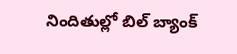నిందితుల్లో బిల్ బ్యాంక్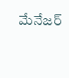మేనేజర్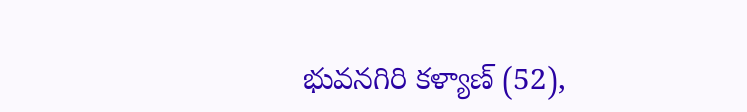భువనగిరి కళ్యాణ్ (52),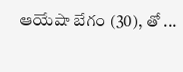ఆయేషా బేగం (30), తో ...